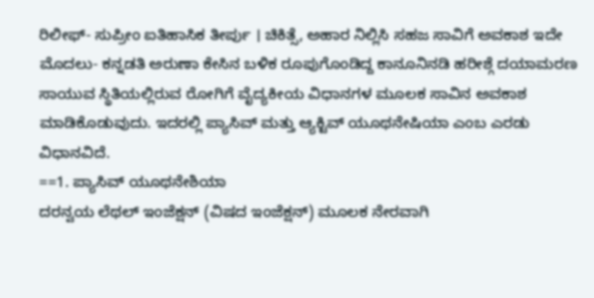ರಿಲೀಫ್- ಸುಪ್ರೀಂ ಐತಿಹಾಸಿಕ ತೀರ್ಪು । ಚಿಕಿತ್ಸೆ, ಅಹಾರ ನಿಲ್ಲಿಸಿ ಸಹಜ ಸಾವಿಗೆ ಅವಕಾಶ ಇದೇ ಮೊದಲು- ಕನ್ನಡತಿ ಅರುಣಾ ಕೇಸಿನ ಬಳಿಕ ರೂಪುಗೊಂಡಿದ್ದ ಕಾನೂನಿನಡಿ ಹರೀಶ್ಗೆ ದಯಾಮರಣ
ಸಾಯುವ ಸ್ಥಿತಿಯಲ್ಲಿರುವ ರೋಗಿಗೆ ವೈದ್ಯಕೀಯ ವಿಧಾನಗಳ ಮೂಲಕ ಸಾವಿನ ಅವಕಾಶ ಮಾಡಿಕೊಡುವುದು. ಇದರಲ್ಲಿ ಪ್ಯಾಸಿವ್ ಮತ್ತು ಆ್ಯಕ್ಟಿವ್ ಯೂಥನೇಷಿಯಾ ಎಂಬ ಎರಡು ವಿಧಾನವಿದೆ.
==1. ಪ್ಯಾಸಿವ್ ಯೂಥನೇಶಿಯಾ
ದರನ್ವಯ ಲೆಥಲ್ ಇಂಜೆಕ್ಷನ್ (ವಿಷದ ಇಂಜೆಕ್ಷನ್) ಮೂಲಕ ನೇರವಾಗಿ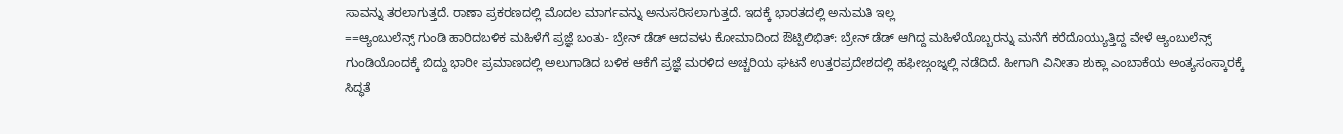ಸಾವನ್ನು ತರಲಾಗುತ್ತದೆ. ರಾಣಾ ಪ್ರಕರಣದಲ್ಲಿ ಮೊದಲ ಮಾರ್ಗವನ್ನು ಅನುಸರಿಸಲಾಗುತ್ತದೆ. ಇದಕ್ಕೆ ಭಾರತದಲ್ಲಿ ಅನುಮತಿ ಇಲ್ಲ
==ಆ್ಯಂಬುಲೆನ್ಸ್ ಗುಂಡಿ ಹಾರಿದಬಳಿಕ ಮಹಿಳೆಗೆ ಪ್ರಜ್ಞೆ ಬಂತು- ಬ್ರೇನ್ ಡೆಡ್ ಆದವಳು ಕೋಮಾದಿಂದ ಔಟ್ಪಿಲಿಭಿತ್: ಬ್ರೇನ್ ಡೆಡ್ ಆಗಿದ್ದ ಮಹಿಳೆಯೊಬ್ಬರನ್ನು ಮನೆಗೆ ಕರೆದೊಯ್ಯುತ್ತಿದ್ದ ವೇಳೆ ಆ್ಯಂಬುಲೆನ್ಸ್ ಗುಂಡಿಯೊಂದಕ್ಕೆ ಬಿದ್ದು ಭಾರೀ ಪ್ರಮಾಣದಲ್ಲಿ ಅಲುಗಾಡಿದ ಬಳಿಕ ಆಕೆಗೆ ಪ್ರಜ್ಞೆ ಮರಳಿದ ಅಚ್ಚರಿಯ ಘಟನೆ ಉತ್ತರಪ್ರದೇಶದಲ್ಲಿ ಹಫೀಜ್ಗಂಜ್ನಲ್ಲಿ ನಡೆದಿದೆ. ಹೀಗಾಗಿ ವಿನೀತಾ ಶುಕ್ಲಾ ಎಂಬಾಕೆಯ ಅಂತ್ಯಸಂಸ್ಕಾರಕ್ಕೆ ಸಿದ್ಧತೆ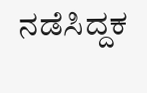ನಡೆಸಿದ್ದಕ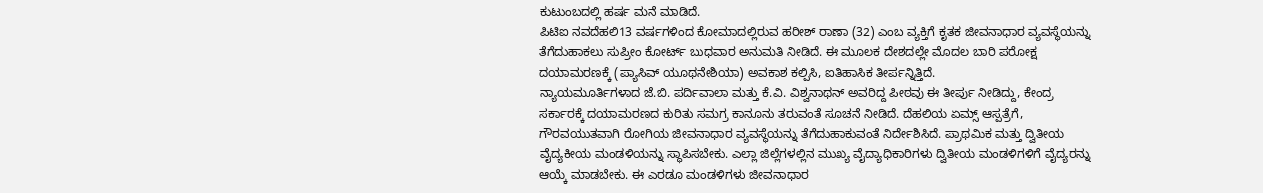ಕುಟುಂಬದಲ್ಲಿ ಹರ್ಷ ಮನೆ ಮಾಡಿದೆ.
ಪಿಟಿಐ ನವದೆಹಲಿ13 ವರ್ಷಗಳಿಂದ ಕೋಮಾದಲ್ಲಿರುವ ಹರೀಶ್ ರಾಣಾ (32) ಎಂಬ ವ್ಯಕ್ತಿಗೆ ಕೃತಕ ಜೀವನಾಧಾರ ವ್ಯವಸ್ಥೆಯನ್ನು ತೆಗೆದುಹಾಕಲು ಸುಪ್ರೀಂ ಕೋರ್ಟ್ ಬುಧವಾರ ಅನುಮತಿ ನೀಡಿದೆ. ಈ ಮೂಲಕ ದೇಶದಲ್ಲೇ ಮೊದಲ ಬಾರಿ ಪರೋಕ್ಷ ದಯಾಮರಣಕ್ಕೆ (ಪ್ಯಾಸಿವ್ ಯೂಥನೇಶಿಯಾ) ಅವಕಾಶ ಕಲ್ಪಿಸಿ, ಐತಿಹಾಸಿಕ ತೀರ್ಪನ್ನಿತ್ತಿದೆ.
ನ್ಯಾಯಮೂರ್ತಿಗಳಾದ ಜೆ.ಬಿ. ಪರ್ದಿವಾಲಾ ಮತ್ತು ಕೆ.ವಿ. ವಿಶ್ವನಾಥನ್ ಅವರಿದ್ದ ಪೀಠವು ಈ ತೀರ್ಪು ನೀಡಿದ್ದು, ಕೇಂದ್ರ ಸರ್ಕಾರಕ್ಕೆ ದಯಾಮರಣದ ಕುರಿತು ಸಮಗ್ರ ಕಾನೂನು ತರುವಂತೆ ಸೂಚನೆ ನೀಡಿದೆ. ದೆಹಲಿಯ ಏಮ್ಸ್ ಆಸ್ಪತ್ರೆಗೆ, ಗೌರವಯುತವಾಗಿ ರೋಗಿಯ ಜೀವನಾಧಾರ ವ್ಯವಸ್ಥೆಯನ್ನು ತೆಗೆದುಹಾಕುವಂತೆ ನಿರ್ದೇಶಿಸಿದೆ. ಪ್ರಾಥಮಿಕ ಮತ್ತು ದ್ವಿತೀಯ ವೈದ್ಯಕೀಯ ಮಂಡಳಿಯನ್ನು ಸ್ಥಾಪಿಸಬೇಕು. ಎಲ್ಲಾ ಜಿಲ್ಲೆಗಳಲ್ಲಿನ ಮುಖ್ಯ ವೈದ್ಯಾಧಿಕಾರಿಗಳು ದ್ವಿತೀಯ ಮಂಡಳಿಗಳಿಗೆ ವೈದ್ಯರನ್ನು ಆಯ್ಕೆ ಮಾಡಬೇಕು. ಈ ಎರಡೂ ಮಂಡಳಿಗಳು ಜೀವನಾಧಾರ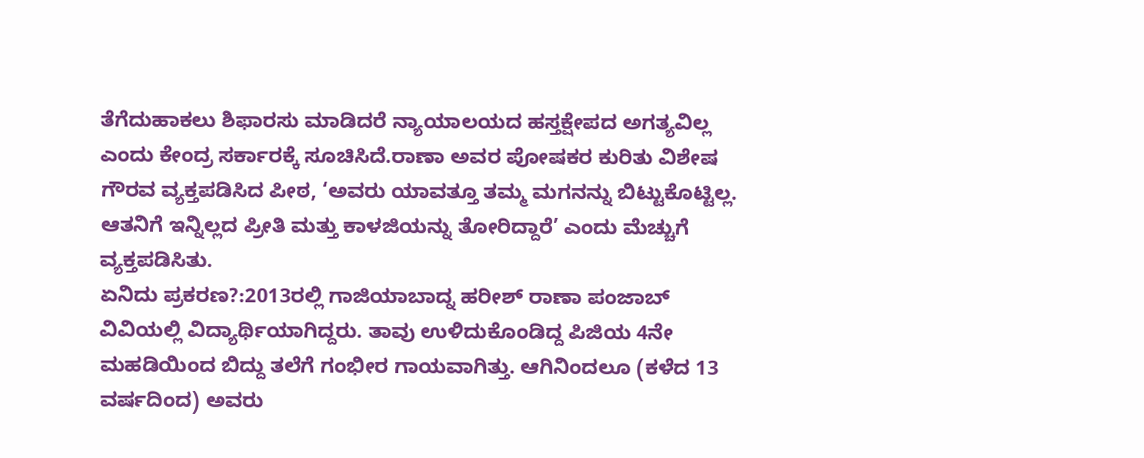ತೆಗೆದುಹಾಕಲು ಶಿಫಾರಸು ಮಾಡಿದರೆ ನ್ಯಾಯಾಲಯದ ಹಸ್ತಕ್ಷೇಪದ ಅಗತ್ಯವಿಲ್ಲ ಎಂದು ಕೇಂದ್ರ ಸರ್ಕಾರಕ್ಕೆ ಸೂಚಿಸಿದೆ.ರಾಣಾ ಅವರ ಪೋಷಕರ ಕುರಿತು ವಿಶೇಷ ಗೌರವ ವ್ಯಕ್ತಪಡಿಸಿದ ಪೀಠ, ‘ಅವರು ಯಾವತ್ತೂ ತಮ್ಮ ಮಗನನ್ನು ಬಿಟ್ಟುಕೊಟ್ಟಿಲ್ಲ. ಆತನಿಗೆ ಇನ್ನಿಲ್ಲದ ಪ್ರೀತಿ ಮತ್ತು ಕಾಳಜಿಯನ್ನು ತೋರಿದ್ದಾರೆ’ ಎಂದು ಮೆಚ್ಚುಗೆ ವ್ಯಕ್ತಪಡಿಸಿತು.
ಏನಿದು ಪ್ರಕರಣ?:2013ರಲ್ಲಿ ಗಾಜಿಯಾಬಾದ್ನ ಹರೀಶ್ ರಾಣಾ ಪಂಜಾಬ್ ವಿವಿಯಲ್ಲಿ ವಿದ್ಯಾರ್ಥಿಯಾಗಿದ್ದರು. ತಾವು ಉಳಿದುಕೊಂಡಿದ್ದ ಪಿಜಿಯ 4ನೇ ಮಹಡಿಯಿಂದ ಬಿದ್ದು ತಲೆಗೆ ಗಂಭೀರ ಗಾಯವಾಗಿತ್ತು. ಆಗಿನಿಂದಲೂ (ಕಳೆದ 13 ವರ್ಷದಿಂದ) ಅವರು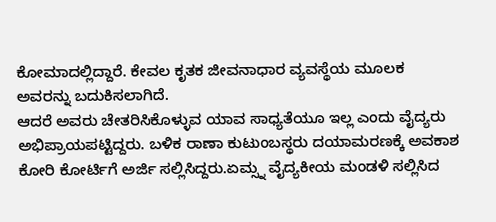ಕೋಮಾದಲ್ಲಿದ್ದಾರೆ. ಕೇವಲ ಕೃತಕ ಜೀವನಾಧಾರ ವ್ಯವಸ್ಥೆಯ ಮೂಲಕ ಅವರನ್ನು ಬದುಕಿಸಲಾಗಿದೆ.
ಆದರೆ ಅವರು ಚೇತರಿಸಿಕೊಳ್ಳುವ ಯಾವ ಸಾಧ್ಯತೆಯೂ ಇಲ್ಲ ಎಂದು ವೈದ್ಯರು ಅಭಿಪ್ರಾಯಪಟ್ಟಿದ್ದರು. ಬಳಿಕ ರಾಣಾ ಕುಟುಂಬಸ್ಥರು ದಯಾಮರಣಕ್ಕೆ ಅವಕಾಶ ಕೋರಿ ಕೋರ್ಟಿಗೆ ಅರ್ಜಿ ಸಲ್ಲಿಸಿದ್ದರು.ಏಮ್ಸ್ನ ವೈದ್ಯಕೀಯ ಮಂಡಳಿ ಸಲ್ಲಿಸಿದ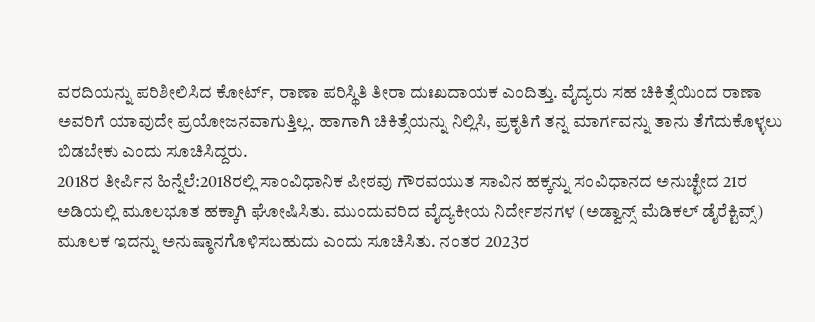ವರದಿಯನ್ನು ಪರಿಶೀಲಿಸಿದ ಕೋರ್ಟ್, ರಾಣಾ ಪರಿಸ್ಥಿತಿ ತೀರಾ ದುಃಖದಾಯಕ ಎಂದಿತ್ತು. ವೈದ್ಯರು ಸಹ ಚಿಕಿತ್ಸೆಯಿಂದ ರಾಣಾ ಅವರಿಗೆ ಯಾವುದೇ ಪ್ರಯೋಜನವಾಗುತ್ತಿಲ್ಲ. ಹಾಗಾಗಿ ಚಿಕಿತ್ಸೆಯನ್ನು ನಿಲ್ಲಿಸಿ, ಪ್ರಕೃತಿಗೆ ತನ್ನ ಮಾರ್ಗವನ್ನು ತಾನು ತೆಗೆದುಕೊಳ್ಳಲು ಬಿಡಬೇಕು ಎಂದು ಸೂಚಿಸಿದ್ದರು.
2018ರ ತೀರ್ಪಿನ ಹಿನ್ನೆಲೆ:2018ರಲ್ಲಿ ಸಾಂವಿಧಾನಿಕ ಪೀಠವು ಗೌರವಯುತ ಸಾವಿನ ಹಕ್ಕನ್ನು ಸಂವಿಧಾನದ ಅನುಚ್ಛೇದ 21ರ ಅಡಿಯಲ್ಲಿ ಮೂಲಭೂತ ಹಕ್ಕಾಗಿ ಘೋಷಿಸಿತು. ಮುಂದುವರಿದ ವೈದ್ಯಕೀಯ ನಿರ್ದೇಶನಗಳ (ಅಡ್ವಾನ್ಸ್ ಮೆಡಿಕಲ್ ಡೈರೆಕ್ಟಿವ್ಸ್) ಮೂಲಕ ಇದನ್ನು ಅನುಷ್ಠಾನಗೊಳಿಸಬಹುದು ಎಂದು ಸೂಚಿಸಿತು. ನಂತರ 2023ರ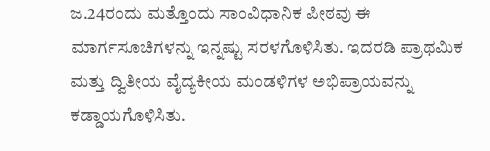ಜ.24ರಂದು ಮತ್ತೊಂದು ಸಾಂವಿಧಾನಿಕ ಪೀಠವು ಈ ಮಾರ್ಗಸೂಚಿಗಳನ್ನು ಇನ್ನಷ್ಟು ಸರಳಗೊಳಿಸಿತು. ಇದರಡಿ ಪ್ರಾಥಮಿಕ ಮತ್ತು ದ್ವಿತೀಯ ವೈದ್ಯಕೀಯ ಮಂಡಳಿಗಳ ಅಭಿಪ್ರಾಯವನ್ನು ಕಡ್ಡಾಯಗೊಳಿಸಿತು.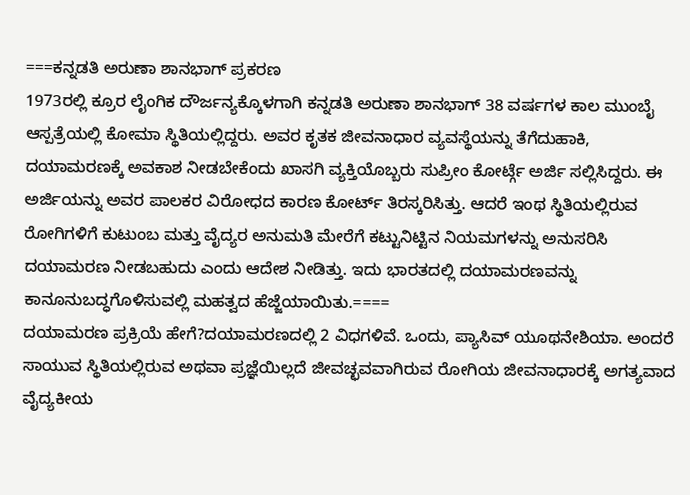===ಕನ್ನಡತಿ ಅರುಣಾ ಶಾನಭಾಗ್ ಪ್ರಕರಣ
1973ರಲ್ಲಿ ಕ್ರೂರ ಲೈಂಗಿಕ ದೌರ್ಜನ್ಯಕ್ಕೊಳಗಾಗಿ ಕನ್ನಡತಿ ಅರುಣಾ ಶಾನಭಾಗ್ 38 ವರ್ಷಗಳ ಕಾಲ ಮುಂಬೈ ಆಸ್ಪತ್ರೆಯಲ್ಲಿ ಕೋಮಾ ಸ್ಥಿತಿಯಲ್ಲಿದ್ದರು. ಅವರ ಕೃತಕ ಜೀವನಾಧಾರ ವ್ಯವಸ್ಥೆಯನ್ನು ತೆಗೆದುಹಾಕಿ, ದಯಾಮರಣಕ್ಕೆ ಅವಕಾಶ ನೀಡಬೇಕೆಂದು ಖಾಸಗಿ ವ್ಯಕ್ತಿಯೊಬ್ಬರು ಸುಪ್ರೀಂ ಕೋರ್ಟ್ಗೆ ಅರ್ಜಿ ಸಲ್ಲಿಸಿದ್ದರು. ಈ ಅರ್ಜಿಯನ್ನು ಅವರ ಪಾಲಕರ ವಿರೋಧದ ಕಾರಣ ಕೋರ್ಟ್ ತಿರಸ್ಕರಿಸಿತ್ತು. ಆದರೆ ಇಂಥ ಸ್ಥಿತಿಯಲ್ಲಿರುವ ರೋಗಿಗಳಿಗೆ ಕುಟುಂಬ ಮತ್ತು ವೈದ್ಯರ ಅನುಮತಿ ಮೇರೆಗೆ ಕಟ್ಟುನಿಟ್ಟಿನ ನಿಯಮಗಳನ್ನು ಅನುಸರಿಸಿ ದಯಾಮರಣ ನೀಡಬಹುದು ಎಂದು ಆದೇಶ ನೀಡಿತ್ತು. ಇದು ಭಾರತದಲ್ಲಿ ದಯಾಮರಣವನ್ನು ಕಾನೂನುಬದ್ಧಗೊಳಿಸುವಲ್ಲಿ ಮಹತ್ವದ ಹೆಜ್ಜೆಯಾಯಿತು.====
ದಯಾಮರಣ ಪ್ರಕ್ರಿಯೆ ಹೇಗೆ?ದಯಾಮರಣದಲ್ಲಿ 2 ವಿಧಗಳಿವೆ. ಒಂದು, ಪ್ಯಾಸಿವ್ ಯೂಥನೇಶಿಯಾ. ಅಂದರೆ ಸಾಯುವ ಸ್ಥಿತಿಯಲ್ಲಿರುವ ಅಥವಾ ಪ್ರಜ್ಞೆಯಿಲ್ಲದೆ ಜೀವಚ್ಛವವಾಗಿರುವ ರೋಗಿಯ ಜೀವನಾಧಾರಕ್ಕೆ ಅಗತ್ಯವಾದ ವೈದ್ಯಕೀಯ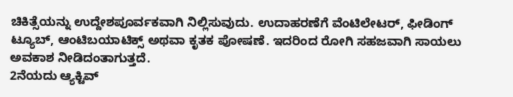ಚಿಕಿತ್ಸೆಯನ್ನು ಉದ್ದೇಶಪೂರ್ವಕವಾಗಿ ನಿಲ್ಲಿಸುವುದು. ಉದಾಹರಣೆಗೆ ವೆಂಟಿಲೇಟರ್, ಫೀಡಿಂಗ್ ಟ್ಯೂಬ್, ಆಂಟಿಬಯಾಟಿಕ್ಸ್ ಅಥವಾ ಕೃತಕ ಪೋಷಣೆ. ಇದರಿಂದ ರೋಗಿ ಸಹಜವಾಗಿ ಸಾಯಲು ಅವಕಾಶ ನೀಡಿದಂತಾಗುತ್ತದೆ.
2ನೆಯದು ಆ್ಯಕ್ಟಿವ್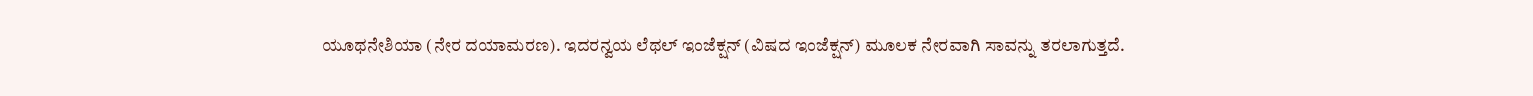ಯೂಥನೇಶಿಯಾ (ನೇರ ದಯಾಮರಣ). ಇದರನ್ವಯ ಲೆಥಲ್ ಇಂಜೆಕ್ಷನ್ (ವಿಷದ ಇಂಜೆಕ್ಷನ್) ಮೂಲಕ ನೇರವಾಗಿ ಸಾವನ್ನು ತರಲಾಗುತ್ತದೆ.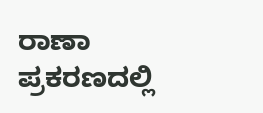ರಾಣಾ ಪ್ರಕರಣದಲ್ಲಿ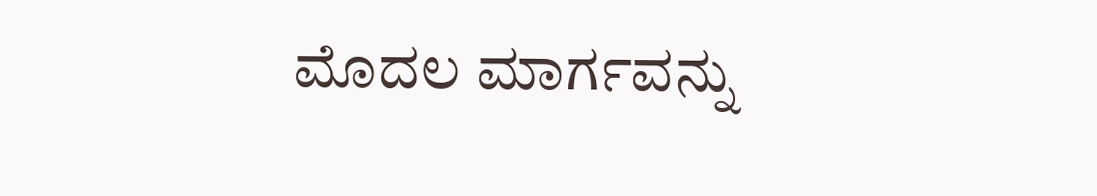ಮೊದಲ ಮಾರ್ಗವನ್ನು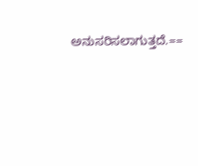ಅನುಸರಿಸಲಾಗುತ್ತದೆ.==